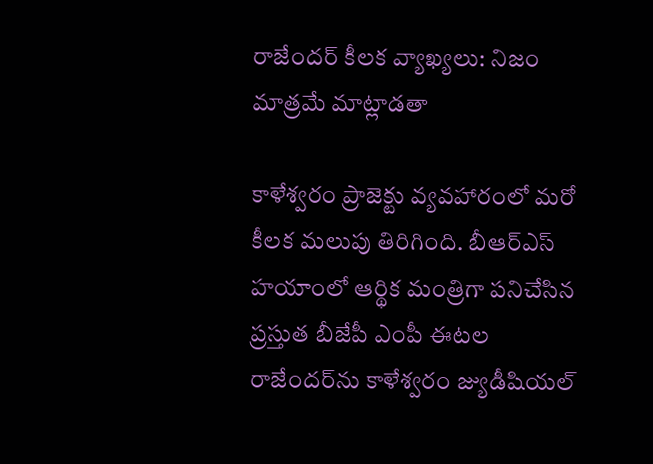రాజేందర్ కీలక వ్యాఖ్యలు: నిజం మాత్రమే మాట్లాడతా

కాళేశ్వరం ప్రాజెక్టు వ్యవహారంలో మరో కీలక మలుపు తిరిగింది. బీఆర్ఎస్ హయాంలో ఆర్థిక మంత్రిగా పనిచేసిన ప్రస్తుత బీజేపీ ఎంపీ ఈటల రాజేందర్‌ను కాళేశ్వరం జ్యుడీషియల్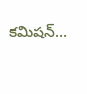కమిషన్…